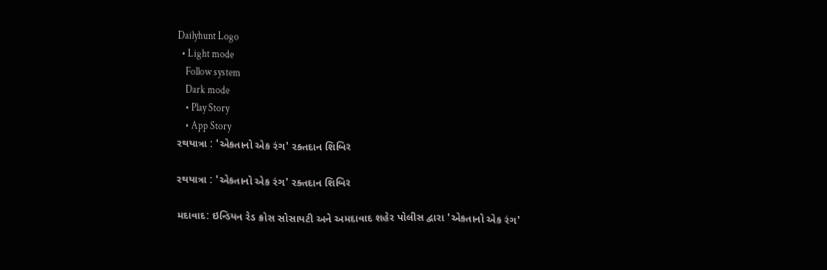Dailyhunt Logo
  • Light mode
    Follow system
    Dark mode
    • Play Story
    • App Story
રથયાત્રા : 'એકતાનો એક રંગ' રક્તદાન શિબિર

રથયાત્રા : 'એકતાનો એક રંગ' રક્તદાન શિબિર

મદાવાદ: ઇન્ડિયન રેડ ક્રોસ સોસાયટી અને અમદાવાદ શહેર પોલીસ દ્વારા 'એકતાનો એક રંગ'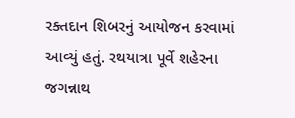રક્તદાન શિબરનું આયોજન કરવામાં આવ્યું હતું. રથયાત્રા પૂર્વે શહેરના જગન્નાથ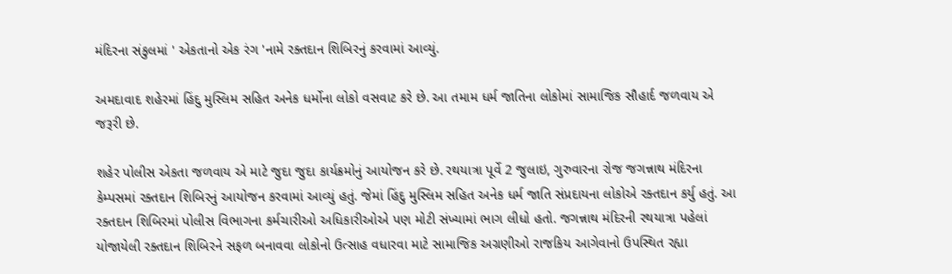મંદિરના સંકુલમાં ' એકતાનો એક રંગ 'નામે રક્તદાન શિબિરનું કરવામાં આવ્યું.

અમદાવાદ શહેરમાં હિંદુ મુસ્લિમ સહિત અનેક ધર્મોના લોકો વસવાટ કરે છે. આ તમામ ધર્મ જાતિના લોકોમાં સામાજિક સૌહાર્દ જળવાય એ જરૂરી છે.

શહેર પોલીસ એકતા જળવાય એ માટે જુદા જુદા કાર્યક્રમોનું આયોજન કરે છે. રથયાત્રા પૂર્વે 2 જુલાઇ, ગુરુવારના રોજ જગન્નાથ મંદિરના કેમ્પસમાં રક્તદાન શિબિરનું આયોજન કરવામાં આવ્યું હતું. જેમાં હિંદુ મુસ્લિમ સહિત અનેક ધર્મ જાતિ સંપ્રદાયના લોકોએ રક્તદાન કર્યુ હતું. આ રક્તદાન શિબિરમાં પોલીસ વિભાગના કર્મચારીઓ અધિકારીઓએ પણ મોટી સંખ્યામાં ભાગ લીધો હતો. જગન્નાથ મંદિરની રથયાત્રા પહેલાં યોજાયેલી રક્તદાન શિબિરને સફળ બનાવવા લોકોનો ઉત્સાહ વધારવા માટે સામાજિક અગ્રણીઓ રાજકિય આગેવાનો ઉપસ્થિત રહ્યા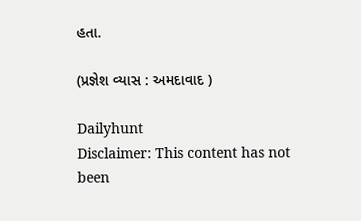હતા.

(પ્રજ્ઞેશ વ્યાસ : અમદાવાદ )

Dailyhunt
Disclaimer: This content has not been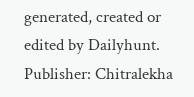generated, created or edited by Dailyhunt. Publisher: Chitralekha